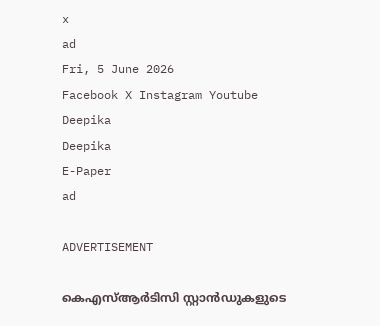x
ad
Fri, 5 June 2026
Facebook X Instagram Youtube
Deepika
Deepika
E-Paper
ad

ADVERTISEMENT

കെ‌എസ്ആർടിസി സ്റ്റാൻഡുകളുടെ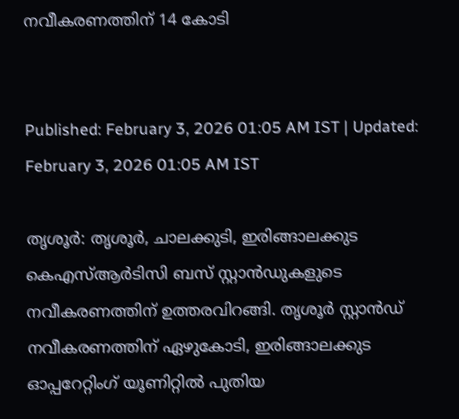നവീകരണത്തിന് 14 കോടി


Published: February 3, 2026 01:05 AM IST | Updated: February 3, 2026 01:05 AM IST

തൃശൂർ: തൃശൂർ, ചാലക്കുടി, ഇരിങ്ങാലക്കുട കെ‌എസ്ആർടിസി ബസ് സ്റ്റാൻഡുകളുടെ നവീകരണത്തിന് ഉത്തരവിറങ്ങി. തൃശൂർ സ്റ്റാൻഡ് നവീകരണത്തിന് ഏഴുകോടി, ഇരിങ്ങാലക്കുട ഓപ്പറേറ്റിംഗ് യൂണിറ്റിൽ പുതിയ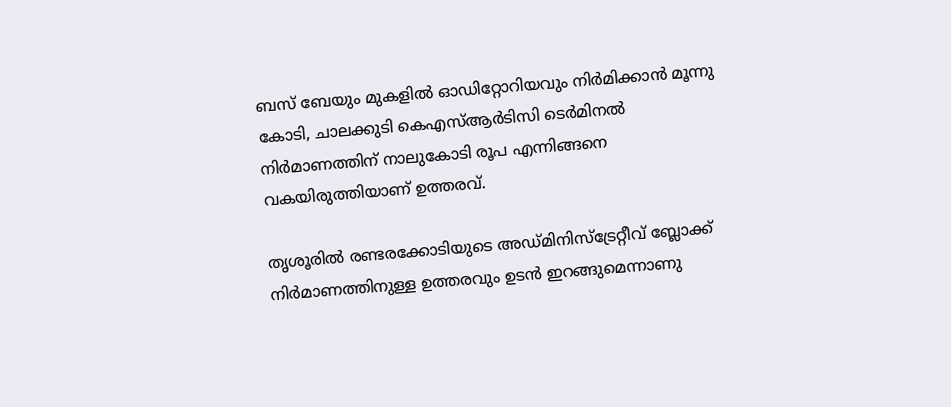ബസ് ബേയും മുകളിൽ ഓഡിറ്റോറിയവും നിർമിക്കാൻ മൂന്നു കോടി, ചാലക്കുടി കെഎസ്ആർടിസി ടെർമിനൽ നിർമാണത്തിന് നാലുകോടി രൂപ എന്നിങ്ങനെ വകയിരുത്തിയാണ് ഉത്തരവ്.

തൃശൂരിൽ രണ്ടരക്കോടിയുടെ അഡ്മിനിസ്ട്രേറ്റീവ് ബ്ലോക്ക് നിർമാണത്തിനുള്ള ഉത്തരവും ഉടൻ ഇറങ്ങുമെന്നാണു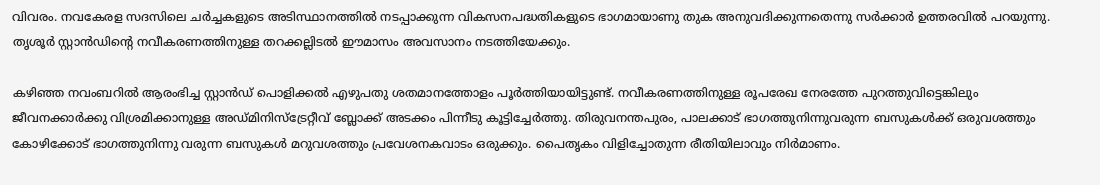വിവരം. നവകേരള സദസിലെ ചർച്ചകളുടെ അടിസ്ഥാനത്തിൽ നടപ്പാക്കുന്ന വികസനപദ്ധതികളുടെ ഭാഗമായാണു തുക അനുവദിക്കുന്നതെന്നു സർക്കാർ ഉത്തരവിൽ പറയുന്നു. തൃശൂർ സ്റ്റാൻഡിന്‍റെ നവീകരണത്തിനുള്ള തറക്കല്ലിടൽ ഈമാസം അവസാനം നടത്തിയേക്കും.

കഴിഞ്ഞ നവംബറിൽ ആരംഭിച്ച സ്റ്റാൻഡ് പൊളിക്കൽ എഴുപതു ശതമാനത്തോളം പൂർത്തിയായിട്ടുണ്ട്. നവീകരണത്തിനുള്ള രൂപരേഖ നേരത്തേ പുറത്തുവിട്ടെങ്കിലും ജീവനക്കാർക്കു വിശ്രമിക്കാനുള്ള അഡ്മിനിസ്ട്രേറ്റീവ് ബ്ലോക്ക് അടക്കം പിന്നീടു കൂട്ടിച്ചേർത്തു. തിരുവനന്തപുരം, പാലക്കാട് ഭാഗത്തുനിന്നുവരുന്ന ബസുകൾക്ക് ഒരുവശത്തും കോഴിക്കോട് ഭാഗത്തുനിന്നു വരുന്ന ബസുകൾ മറുവശത്തും പ്രവേശനകവാടം ഒരുക്കും. പൈതൃകം വിളിച്ചോതുന്ന രീതിയിലാവും നിർമാണം.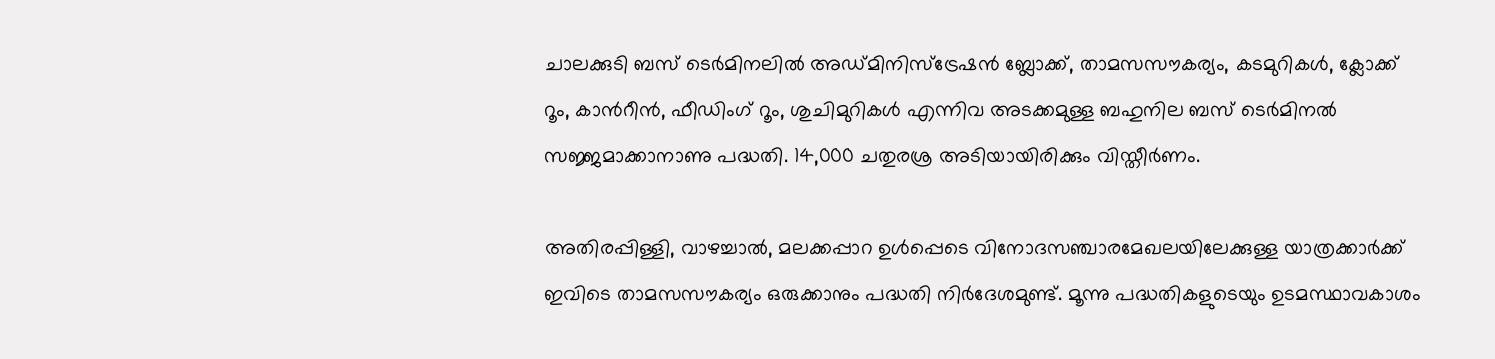ചാലക്കുടി ബസ് ടെർമിനലിൽ അഡ്മിനിസ്ട്രേഷൻ ബ്ലോക്ക്, താമസസൗകര്യം, കടമുറികൾ, ക്ലോക്ക് റൂം, കാന്‍റീൻ, ഫീഡിംഗ് റൂം, ശുചിമുറികൾ എന്നിവ അടക്കമുള്ള ബഹുനില ബസ് ടെർമിനൽ സജ്ജമാക്കാനാണു പദ്ധതി. 14,000 ചതുരശ്ര അടിയായിരിക്കും വിസ്തീർണം.

അതിരപ്പിള്ളി, വാഴച്ചാൽ, മലക്കപ്പാറ ഉൾപ്പെടെ വിനോദസഞ്ചാരമേഖലയിലേക്കുള്ള യാത്രക്കാർക്ക് ഇവിടെ താമസസൗകര്യം ഒരുക്കാനും പദ്ധതി നിർദേശമുണ്ട്. മൂന്നു പദ്ധതികളുടെയും ഉടമസ്ഥാവകാശം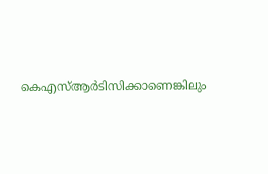കെ‌എസ്ആർടിസിക്കാണെങ്കിലും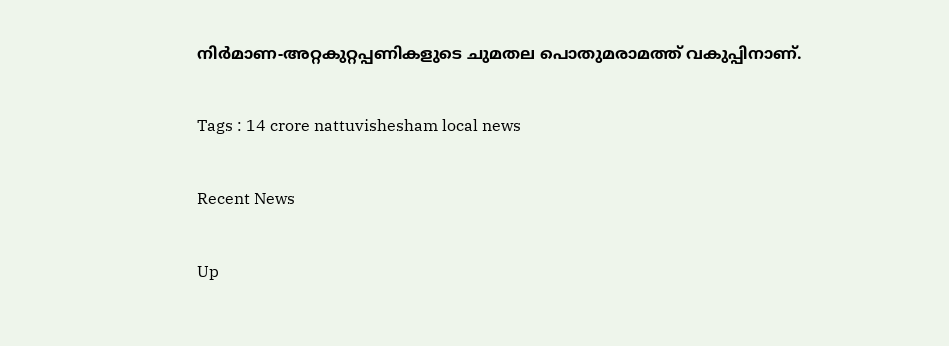നിർമാണ-അറ്റകുറ്റപ്പണികളുടെ ചുമതല പൊതുമരാമത്ത് വകുപ്പിനാണ്.

Tags : 14 crore nattuvishesham local news

Recent News

Up